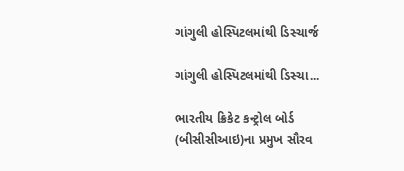ગાંગુલી હોસ્પિટલમાંથી ડિસ્ચાર્જ

ગાંગુલી હોસ્પિટલમાંથી ડિસ્ચા...

ભારતીય ક્રિકેટ કન્ટ્રોલ બોર્ડ (બીસીસીઆઇ)ના પ્રમુખ સૌરવ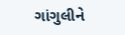ગાંગુલીને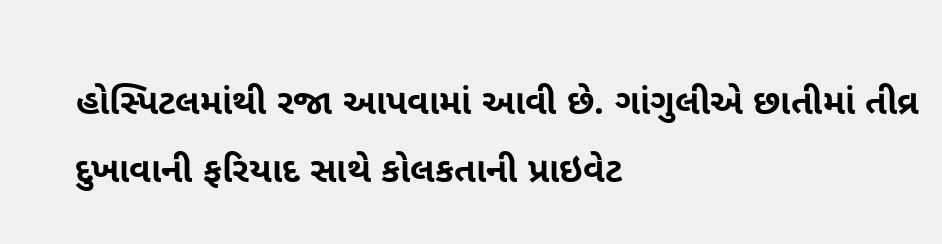હોસ્પિટલમાંથી રજા આપવામાં આવી છે. ગાંગુલીએ છાતીમાં તીવ્ર દુખાવાની ફરિયાદ સાથે કોલકતાની પ્રાઇવેટ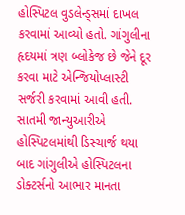હોસ્પિટલ વુડલેન્ડ્સમાં દાખલ કરવામાં આવ્યો હતો. ગાંગુલીના હૃદયમાં ત્રણ બ્લોકેજ છે જેને દૂર કરવા માટે એન્જિયોપ્લાસ્ટી સર્જરી કરવામાં આવી હતી. સાતમી જાન્યુઆરીએ હોસ્પિટલમાંથી ડિસ્ચાર્જ થયા બાદ ગાંગુલીએ હોસ્પિટલના ડોક્ટર્સનો આભાર માનતા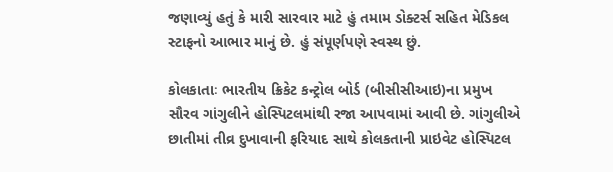જણાવ્યું હતું કે મારી સારવાર માટે હું તમામ ડોક્ટર્સ સહિત મેડિકલ સ્ટાફનો આભાર માનું છે. હું સંપૂર્ણપણે સ્વસ્થ છું.

કોલકાતાઃ ભારતીય ક્રિકેટ કન્ટ્રોલ બોર્ડ (બીસીસીઆઇ)ના પ્રમુખ સૌરવ ગાંગુલીને હોસ્પિટલમાંથી રજા આપવામાં આવી છે. ગાંગુલીએ છાતીમાં તીવ્ર દુખાવાની ફરિયાદ સાથે કોલકતાની પ્રાઇવેટ હોસ્પિટલ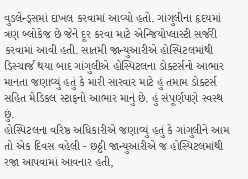વુડલેન્ડ્સમાં દાખલ કરવામાં આવ્યો હતો. ગાંગુલીના હૃદયમાં ત્રણ બ્લોકેજ છે જેને દૂર કરવા માટે એન્જિયોપ્લાસ્ટી સર્જરી કરવામાં આવી હતી. સાતમી જાન્યુઆરીએ હોસ્પિટલમાંથી ડિસ્ચાર્જ થયા બાદ ગાંગુલીએ હોસ્પિટલના ડોક્ટર્સનો આભાર માનતા જણાવ્યું હતું કે મારી સારવાર માટે હું તમામ ડોક્ટર્સ સહિત મેડિકલ સ્ટાફનો આભાર માનું છે. હું સંપૂર્ણપણે સ્વસ્થ છું.
હોસ્પિટલના વરિષ્ઠ અધિકારીએ જણાવ્યું હતું કે ગાંગુલીને આમ તો એક દિવસ વહેલી - છઠ્ઠી જાન્યુઆરીએ જ હોસ્પિટલમાંથી રજા આપવામાં આવનાર હતી,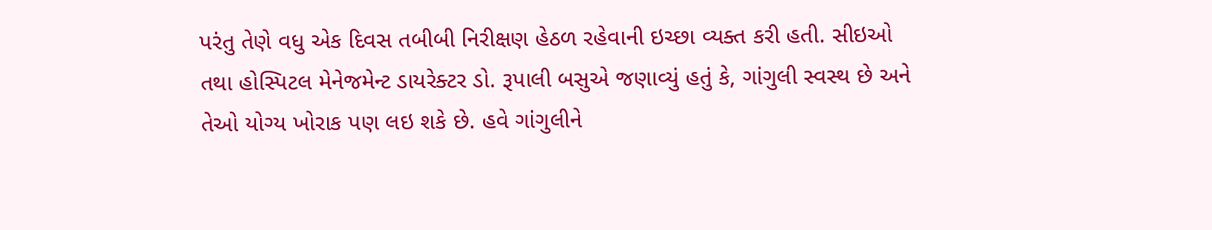પરંતુ તેણે વધુ એક દિવસ તબીબી નિરીક્ષણ હેઠળ રહેવાની ઇચ્છા વ્યક્ત કરી હતી. સીઇઓ તથા હોસ્પિટલ મેનેજમેન્ટ ડાયરેક્ટર ડો. રૂપાલી બસુએ જણાવ્યું હતું કે, ગાંગુલી સ્વસ્થ છે અને તેઓ યોગ્ય ખોરાક પણ લઇ શકે છે. હવે ગાંગુલીને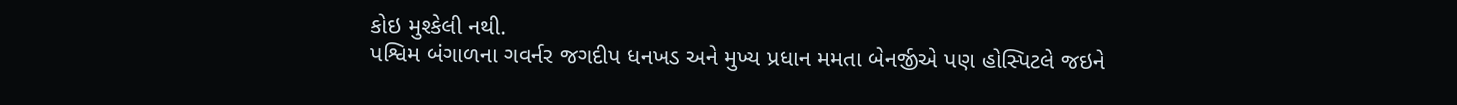કોઇ મુશ્કેલી નથી.
પશ્વિમ બંગાળના ગવર્નર જગદીપ ધનખડ અને મુખ્ય પ્રધાન મમતા બેનર્જીએ પણ હોસ્પિટલે જઇને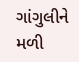ગાંગુલીને મળી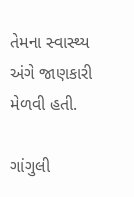તેમના સ્વાસ્થ્ય અંગે જાણકારી મેળવી હતી.

ગાંગુલી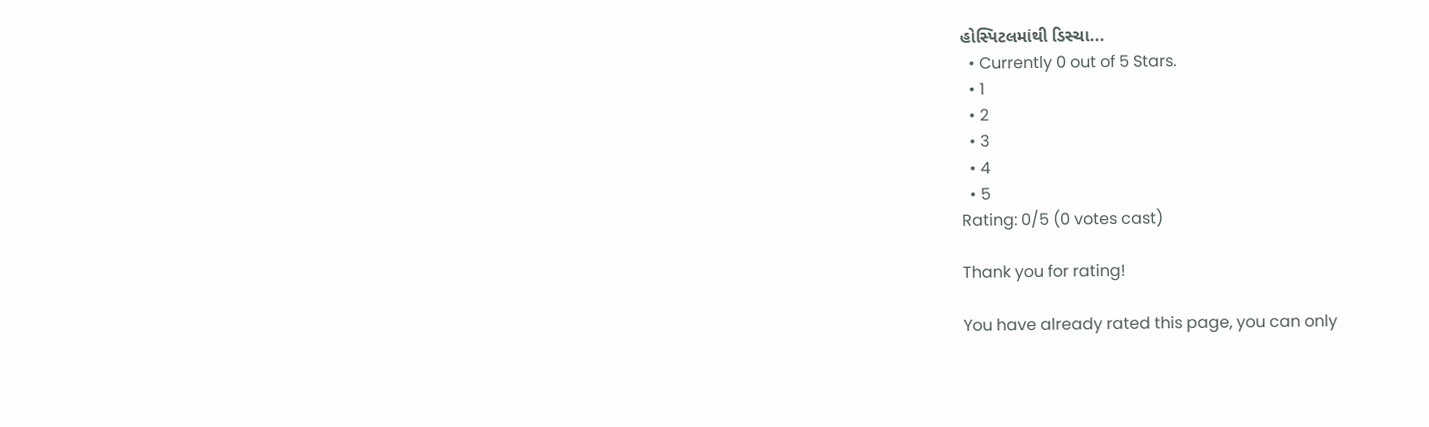હોસ્પિટલમાંથી ડિસ્ચા...
  • Currently 0 out of 5 Stars.
  • 1
  • 2
  • 3
  • 4
  • 5
Rating: 0/5 (0 votes cast)

Thank you for rating!

You have already rated this page, you can only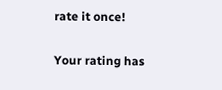rate it once!

Your rating has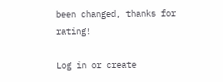been changed, thanks for rating!

Log in or create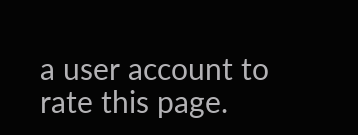a user account to rate this page.